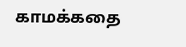காமக்கதை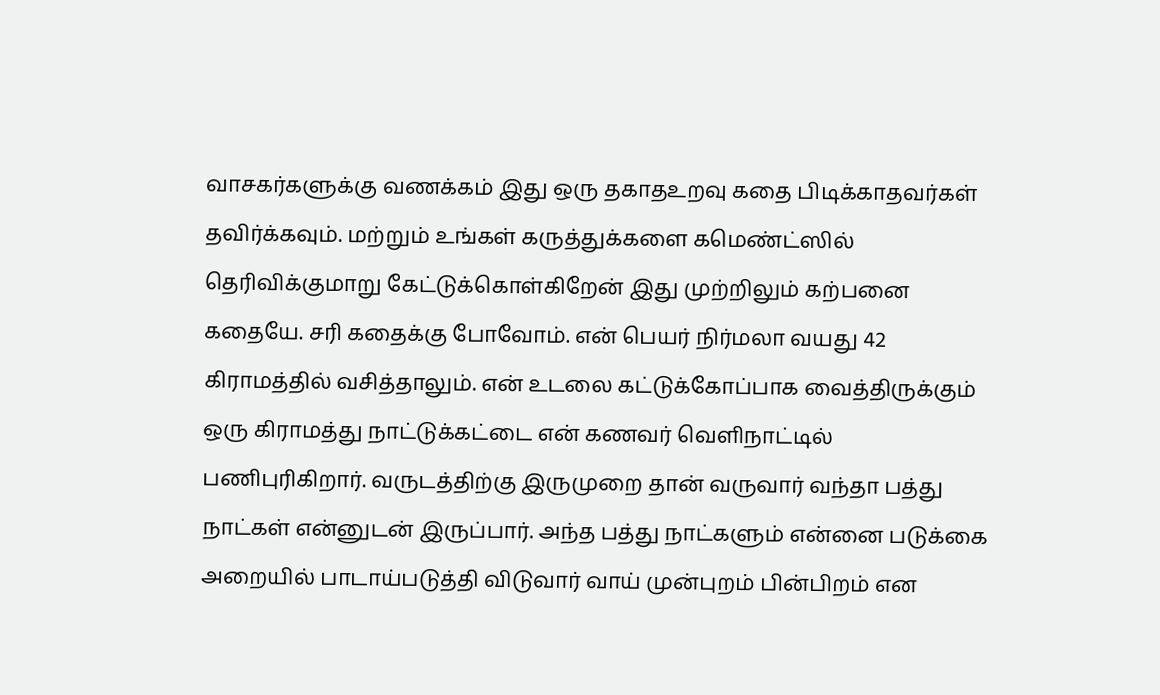வாசகர்களுக்கு வணக்கம் இது ஒரு தகாதஉறவு கதை பிடிக்காதவர்கள் தவிர்க்கவும். மற்றும் உங்கள் கருத்துக்களை கமெண்ட்ஸில் தெரிவிக்குமாறு கேட்டுக்கொள்கிறேன் இது முற்றிலும் கற்பனை கதையே. சரி கதைக்கு போவோம். என் பெயர் நிர்மலா வயது 42 கிராமத்தில் வசித்தாலும். என் உடலை கட்டுக்கோப்பாக வைத்திருக்கும் ஒரு கிராமத்து நாட்டுக்கட்டை என் கணவர் வெளிநாட்டில் பணிபுரிகிறார். வருடத்திற்கு இருமுறை தான் வருவார் வந்தா பத்து நாட்கள் என்னுடன் இருப்பார். அந்த பத்து நாட்களும் என்னை படுக்கை அறையில் பாடாய்படுத்தி விடுவார் வாய் முன்புறம் பின்பிறம் என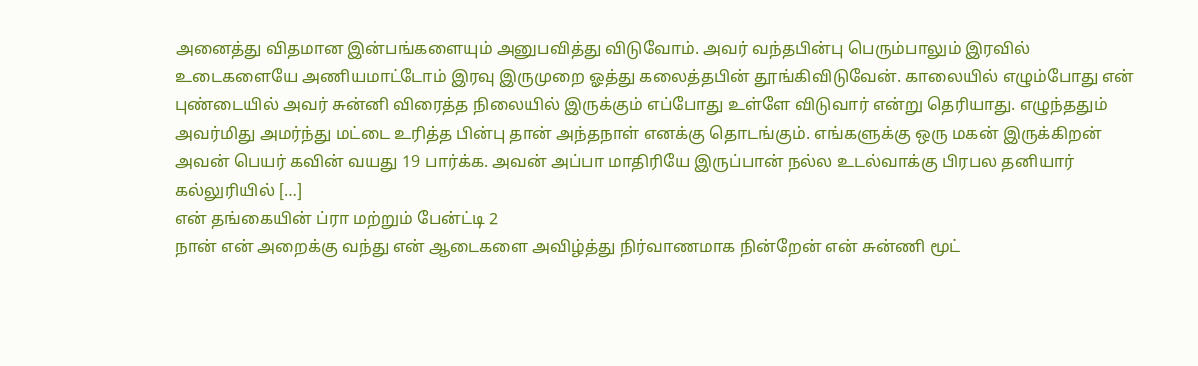அனைத்து விதமான இன்பங்களையும் அனுபவித்து விடுவோம். அவர் வந்தபின்பு பெரும்பாலும் இரவில் உடைகளையே அணியமாட்டோம் இரவு இருமுறை ஓத்து கலைத்தபின் தூங்கிவிடுவேன். காலையில் எழும்போது என் புண்டையில் அவர் சுன்னி விரைத்த நிலையில் இருக்கும் எப்போது உள்ளே விடுவார் என்று தெரியாது. எழுந்ததும் அவர்மிது அமர்ந்து மட்டை உரித்த பின்பு தான் அந்தநாள் எனக்கு தொடங்கும். எங்களுக்கு ஒரு மகன் இருக்கிறன் அவன் பெயர் கவின் வயது 19 பார்க்க. அவன் அப்பா மாதிரியே இருப்பான் நல்ல உடல்வாக்கு பிரபல தனியார் கல்லுரியில் […]
என் தங்கையின் ப்ரா மற்றும் பேன்ட்டி 2
நான் என் அறைக்கு வந்து என் ஆடைகளை அவிழ்த்து நிர்வாணமாக நின்றேன் என் சுன்ணி மூட்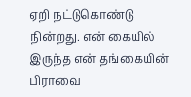ஏறி நட்டுகொண்டு நின்றது. என் கையில் இருந்த என் தங்கையின் பிராவை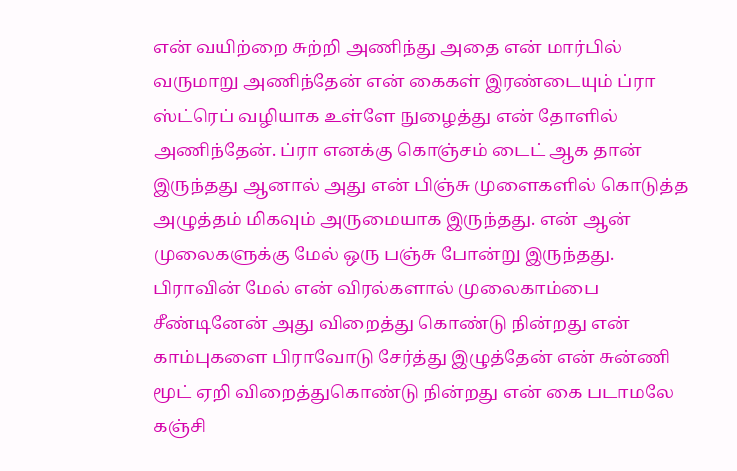என் வயிற்றை சுற்றி அணிந்து அதை என் மார்பில் வருமாறு அணிந்தேன் என் கைகள் இரண்டையும் ப்ரா ஸ்ட்ரெப் வழியாக உள்ளே நுழைத்து என் தோளில் அணிந்தேன். ப்ரா எனக்கு கொஞ்சம் டைட் ஆக தான் இருந்தது ஆனால் அது என் பிஞ்சு முளைகளில் கொடுத்த அழுத்தம் மிகவும் அருமையாக இருந்தது. என் ஆன் முலைகளுக்கு மேல் ஒரு பஞ்சு போன்று இருந்தது. பிராவின் மேல் என் விரல்களால் முலைகாம்பை சீண்டினேன் அது விறைத்து கொண்டு நின்றது என் காம்புகளை பிராவோடு சேர்த்து இழுத்தேன் என் சுன்ணி மூட் ஏறி விறைத்துகொண்டு நின்றது என் கை படாமலே கஞ்சி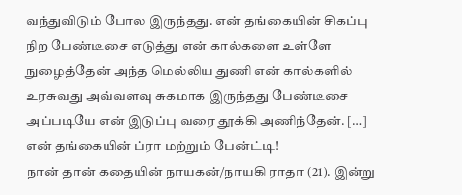வந்துவிடும் போல இருந்தது. என் தங்கையின் சிகப்பு நிற பேண்டீசை எடுத்து என் கால்களை உள்ளே நுழைத்தேன் அந்த மெல்லிய துணி என் கால்களில் உரசுவது அவ்வளவு சுகமாக இருந்தது பேண்டீசை அப்படியே என் இடுப்பு வரை தூக்கி அணிந்தேன். […]
என் தங்கையின் ப்ரா மற்றும் பேன்ட்டி!
நான் தான் கதையின் நாயகன்/நாயகி ராதா (21). இன்று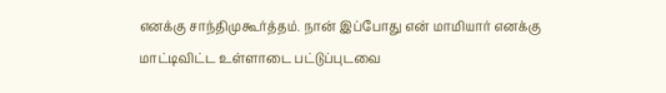எனக்கு சாந்திமுகூர்த்தம். நான் இப்போது என் மாமியார் எனக்கு மாட்டிவிட்ட உள்ளாடை பட்டுப்புடவை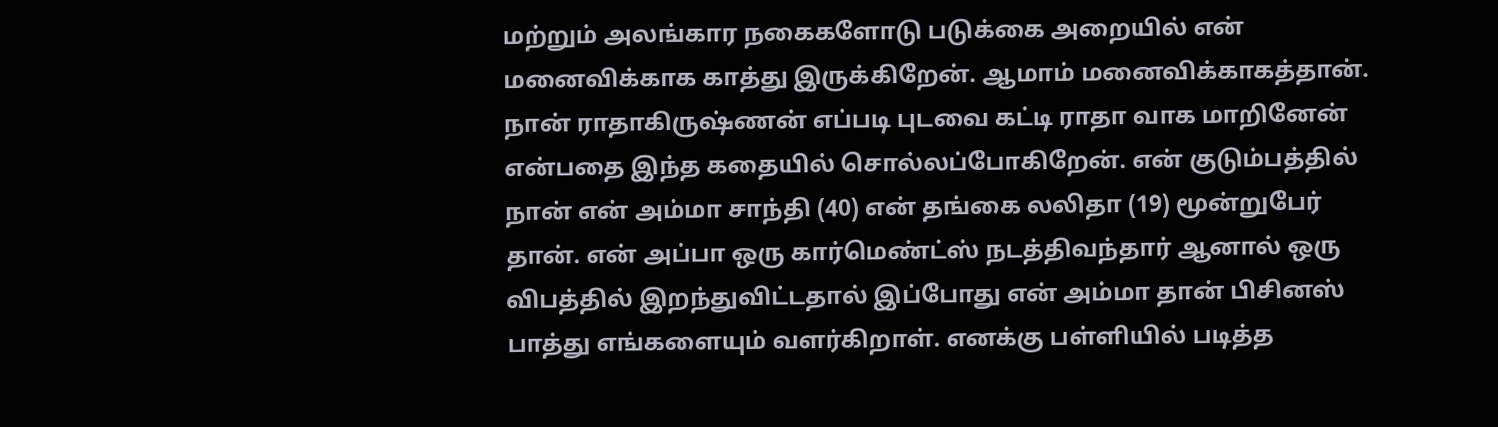மற்றும் அலங்கார நகைகளோடு படுக்கை அறையில் என் மனைவிக்காக காத்து இருக்கிறேன். ஆமாம் மனைவிக்காகத்தான். நான் ராதாகிருஷ்ணன் எப்படி புடவை கட்டி ராதா வாக மாறினேன் என்பதை இந்த கதையில் சொல்லப்போகிறேன். என் குடும்பத்தில் நான் என் அம்மா சாந்தி (40) என் தங்கை லலிதா (19) மூன்றுபேர் தான். என் அப்பா ஒரு கார்மெண்ட்ஸ் நடத்திவந்தார் ஆனால் ஒரு விபத்தில் இறந்துவிட்டதால் இப்போது என் அம்மா தான் பிசினஸ் பாத்து எங்களையும் வளர்கிறாள். எனக்கு பள்ளியில் படித்த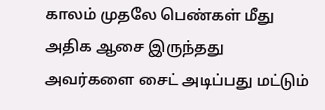காலம் முதலே பெண்கள் மீது அதிக ஆசை இருந்தது அவர்களை சைட் அடிப்பது மட்டும்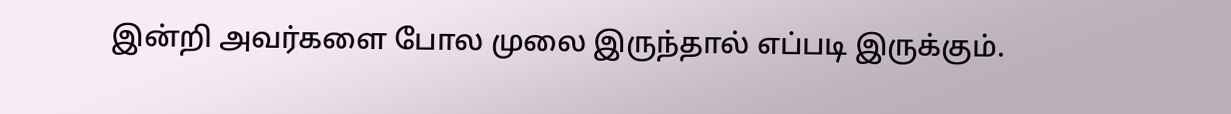இன்றி அவர்களை போல முலை இருந்தால் எப்படி இருக்கும்.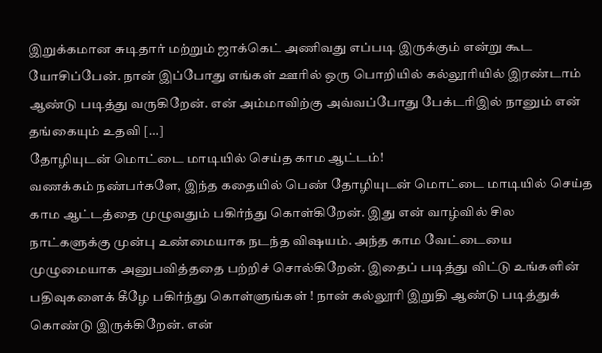இறுக்கமான சுடிதார் மற்றும் ஜாக்கெட் அணிவது எப்படி இருக்கும் என்று கூட யோசிப்பேன். நான் இப்போது எங்கள் ஊரில் ஒரு பொறியில் கல்லூரியில் இரண்டாம் ஆண்டு படித்து வருகிறேன். என் அம்மாவிற்கு அவ்வப்போது பேக்டரிஇல் நானும் என் தங்கையும் உதவி […]
தோழியுடன் மொட்டை மாடியில் செய்த காம ஆட்டம்!
வணக்கம் நண்பர்களே, இந்த கதையில் பெண் தோழியுடன் மொட்டை மாடியில் செய்த காம ஆட்டத்தை முழுவதும் பகிர்ந்து கொள்கிறேன். இது என் வாழ்வில் சில நாட்களுக்கு முன்பு உண்மையாக நடந்த விஷயம். அந்த காம வேட்டையை முழுமையாக அனுபவித்ததை பற்றிச் சொல்கிறேன். இதைப் படித்து விட்டு உங்களின் பதிவுகளைக் கீழே பகிர்ந்து கொள்ளுங்கள் ! நான் கல்லூரி இறுதி ஆண்டு படித்துக் கொண்டு இருக்கிறேன். என்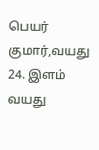பெயர் குமார்,வயது 24. இளம் வயது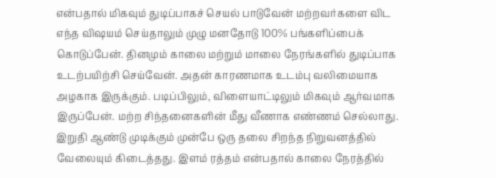என்பதால் மிகவும் துடிப்பாகச் செயல் பாடுவேன் மற்றவர்களை விட எந்த விஷயம் செய்தாலும் முழு மனதோடு 100% பங்களிப்பைக் கொடுப்பேன். தினமும் காலை மற்றும் மாலை நேரங்களில் துடிப்பாக உடற்பயிற்சி செய்வேன். அதன் காரணமாக உடம்பு வலிமையாக அழகாக இருக்கும். படிப்பிலும், விளையாட்டிலும் மிகவும் ஆர்வமாக இருப்பேன். மற்ற சிந்தனைகளின் மீது வீணாக எண்ணம் செல்லாது. இறுதி ஆண்டு முடிக்கும் முன்பே ஒரு தலை சிறந்த நிறுவனத்தில் வேலையும் கிடைத்தது. இளம் ரத்தம் என்பதால் காலை நேரத்தில்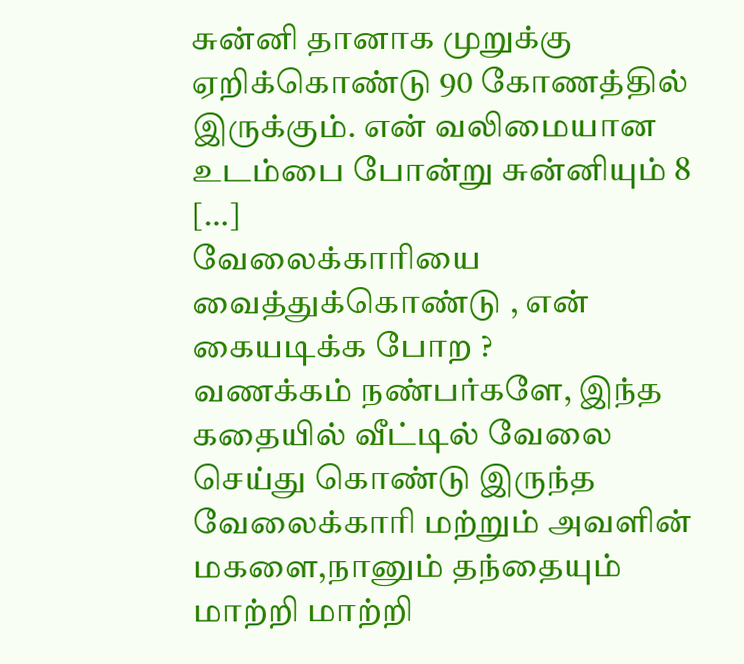சுன்னி தானாக முறுக்கு ஏறிக்கொண்டு 90 கோணத்தில் இருக்கும். என் வலிமையான உடம்பை போன்று சுன்னியும் 8 […]
வேலைக்காரியை வைத்துக்கொண்டு , என் கையடிக்க போற ?
வணக்கம் நண்பர்களே, இந்த கதையில் வீட்டில் வேலை செய்து கொண்டு இருந்த வேலைக்காரி மற்றும் அவளின் மகளை,நானும் தந்தையும் மாற்றி மாற்றி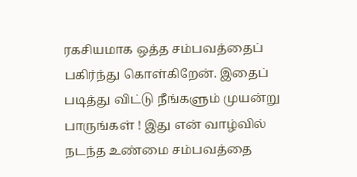ரகசியமாக ஒத்த சம்பவத்தைப் பகிர்ந்து கொள்கிறேன். இதைப் படித்து விட்டு நீங்களும் முயன்று பாருங்கள் ! இது என் வாழ்வில் நடந்த உண்மை சம்பவத்தை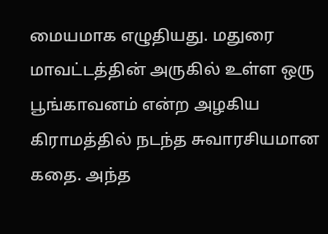மையமாக எழுதியது. மதுரை மாவட்டத்தின் அருகில் உள்ள ஒரு பூங்காவனம் என்ற அழகிய கிராமத்தில் நடந்த சுவாரசியமான கதை. அந்த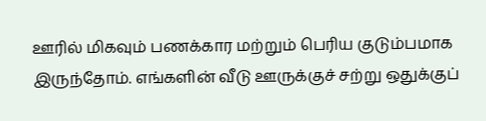ஊரில் மிகவும் பணக்கார மற்றும் பெரிய குடும்பமாக இருந்தோம். எங்களின் வீடு ஊருக்குச் சற்று ஒதுக்குப்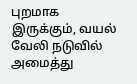புறமாக இருக்கும், வயல் வேலி நடுவில் அமைத்து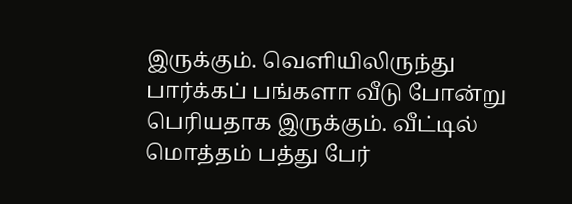இருக்கும். வெளியிலிருந்து பார்க்கப் பங்களா வீடு போன்று பெரியதாக இருக்கும். வீட்டில் மொத்தம் பத்து பேர்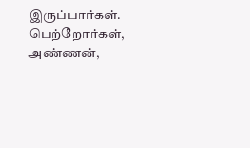இருப்பார்கள். பெற்றோர்கள், அண்ணன்,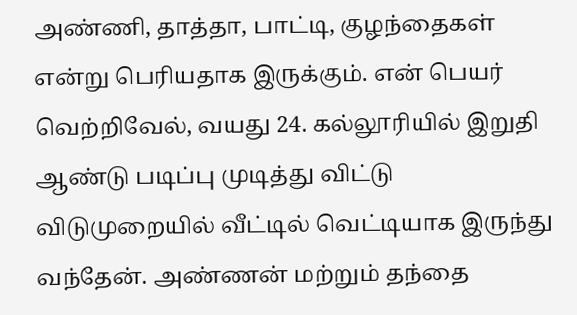அண்ணி, தாத்தா, பாட்டி, குழந்தைகள் என்று பெரியதாக இருக்கும். என் பெயர் வெற்றிவேல், வயது 24. கல்லூரியில் இறுதி ஆண்டு படிப்பு முடித்து விட்டு விடுமுறையில் வீட்டில் வெட்டியாக இருந்து வந்தேன். அண்ணன் மற்றும் தந்தை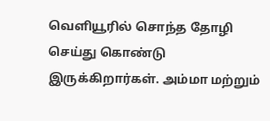வெளியூரில் சொந்த தோழி செய்து கொண்டு இருக்கிறார்கள். அம்மா மற்றும்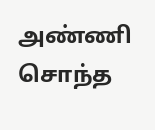அண்ணி சொந்த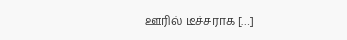ஊரில் டீச்சராக […]